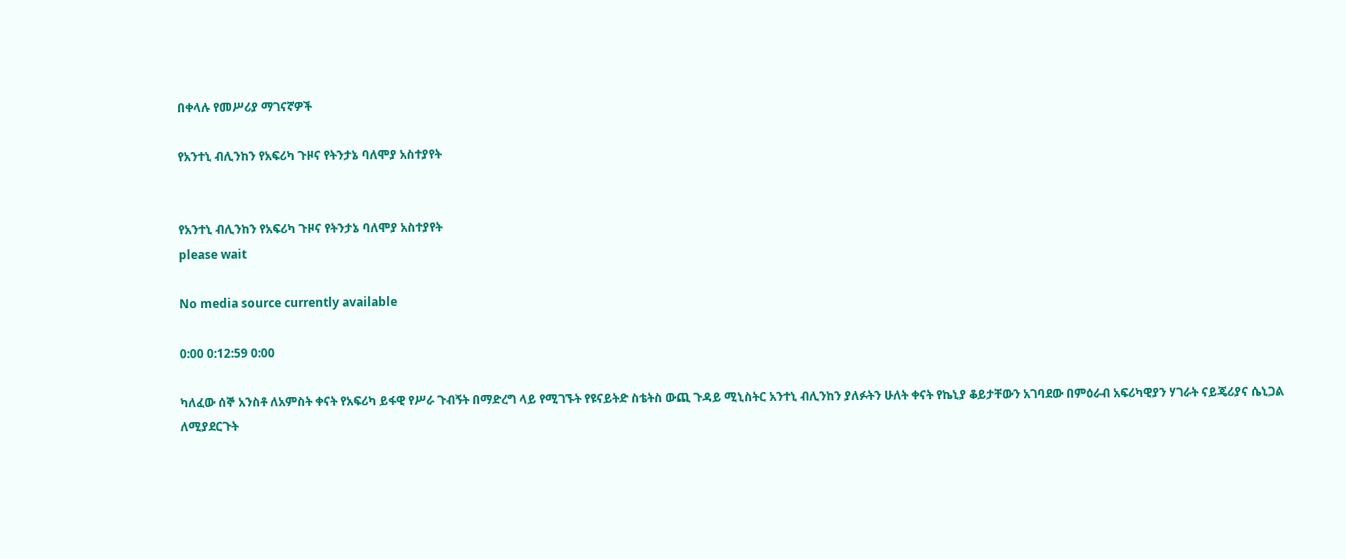በቀላሉ የመሥሪያ ማገናኛዎች

የአንተኒ ብሊንከን የአፍሪካ ጉዞና የትንታኔ ባለሞያ አስተያየት


የአንተኒ ብሊንከን የአፍሪካ ጉዞና የትንታኔ ባለሞያ አስተያየት
please wait

No media source currently available

0:00 0:12:59 0:00

ካለፈው ሰኞ አንስቶ ለአምስት ቀናት የአፍሪካ ይፋዊ የሥራ ጉብኝት በማድረግ ላይ የሚገኙት የዩናይትድ ስቴትስ ውጪ ጉዳይ ሚኒስትር አንተኒ ብሊንከን ያለፉትን ሁለት ቀናት የኬኒያ ቆይታቸውን አገባደው በምዕራብ አፍሪካዊያን ሃገራት ናይጄሪያና ሴኒጋል ለሚያደርጉት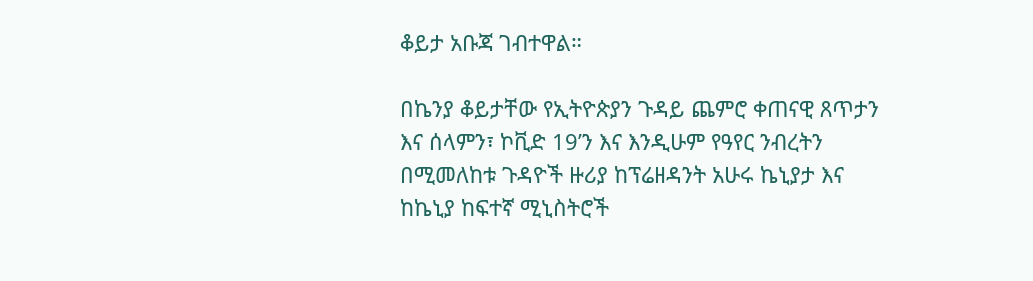ቆይታ አቡጃ ገብተዋል።

በኬንያ ቆይታቸው የኢትዮጵያን ጉዳይ ጨምሮ ቀጠናዊ ጸጥታን እና ሰላምን፣ ኮቪድ 19’ን እና እንዲሁም የዓየር ንብረትን በሚመለከቱ ጉዳዮች ዙሪያ ከፕሬዘዳንት አሁሩ ኬኒያታ እና ከኬኒያ ከፍተኛ ሚኒስትሮች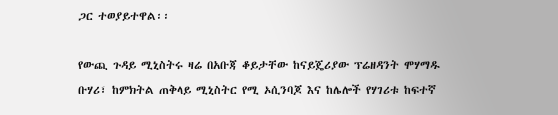ጋር ተወያይተዋል፡፡

የውጪ ጉዳይ ሚኒስትሩ ዛሬ በአቡጃ ቆይታቸው ከናይጄሪያው ፕሬዘዳንት ሞሃማዱ ቡሃሪ፣ ከምክትል ጠቅላይ ሚኒስትር የሚ ኦሲንባጆ እና ከሌሎች የሃገሪቱ ከፍተኛ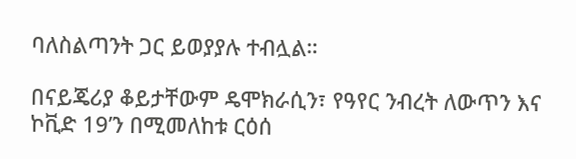ባለስልጣንት ጋር ይወያያሉ ተብሏል።

በናይጄሪያ ቆይታቸውም ዴሞክራሲን፣ የዓየር ንብረት ለውጥን እና ኮቪድ 19’ን በሚመለከቱ ርዕሰ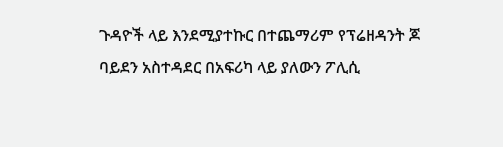ጉዳዮች ላይ እንደሚያተኩር በተጨማሪም የፕሬዘዳንት ጆ ባይደን አስተዳደር በአፍሪካ ላይ ያለውን ፖሊሲ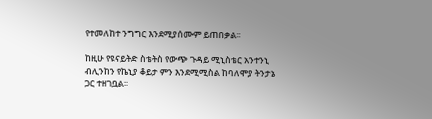የተመለከተ ንግግር እንደሚያሰሙም ይጠበቃል፡፡

ከዚሁ የዩናይትድ ስቴትስ የውጭ ጉዳይ ሚኒስቴር አንተንኒ ብሊንከን የኬኒያ ቆይታ ምን እንደሚሚስል ከባለሞያ ትንታኔ ጋር ተዘገቧል፡፡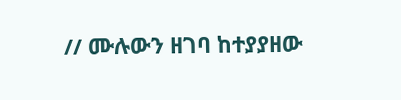// ሙሉውን ዘገባ ከተያያዘው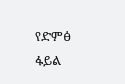የድምፅ ፋይል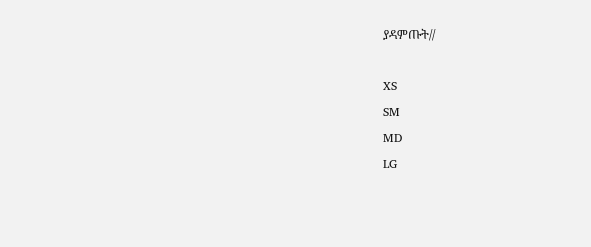ያዳምጡት//

XS
SM
MD
LG